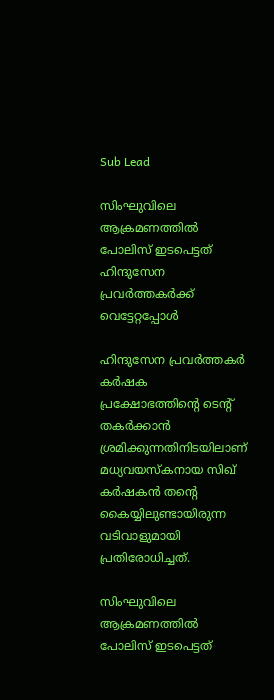Sub Lead

സിംഘുവിലെ ആക്രമണത്തിൽ പോലിസ് ഇടപെട്ടത് ഹിന്ദുസേന പ്രവർത്തകർക്ക് വെട്ടേറ്റപ്പോൾ

ഹിന്ദുസേന പ്രവർത്തകർ കർഷക പ്രക്ഷോഭത്തിന്റെ ടെന്റ് തകർക്കാൻ ശ്രമിക്കുന്നതിനിടയിലാണ് മധ്യവയസ്കനായ സിഖ് കർഷകൻ തന്റെ കൈയ്യിലുണ്ടായിരുന്ന വടിവാളുമായി പ്രതിരോധിച്ചത്.

സിംഘുവിലെ ആക്രമണത്തിൽ പോലിസ് ഇടപെട്ടത്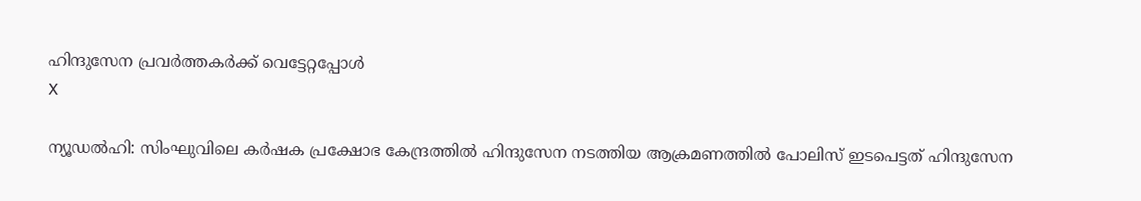ഹിന്ദുസേന പ്രവർത്തകർക്ക് വെട്ടേറ്റപ്പോൾ
X

ന്യൂഡൽഹി: സിംഘുവിലെ കർഷക പ്രക്ഷോഭ കേന്ദ്രത്തിൽ ഹിന്ദുസേന നടത്തിയ ആക്രമണത്തിൽ പോലിസ് ഇടപെട്ടത് ഹിന്ദുസേന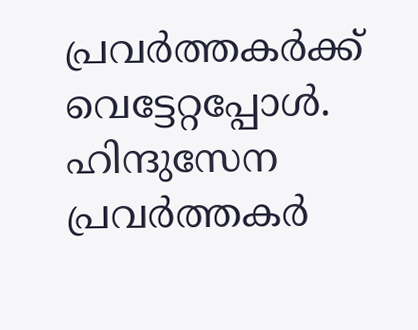പ്രവർത്തകർക്ക് വെട്ടേറ്റപ്പോൾ. ഹിന്ദുസേന പ്രവർത്തകർ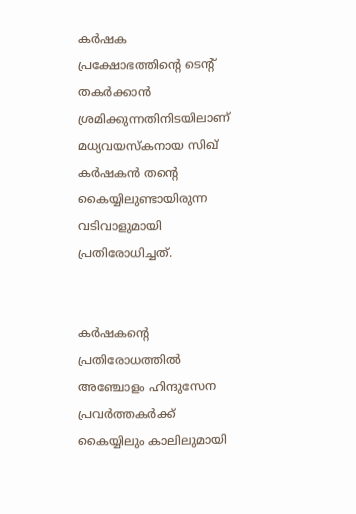കർഷക പ്രക്ഷോഭത്തിന്റെ ടെന്റ് തകർക്കാൻ ശ്രമിക്കുന്നതിനിടയിലാണ് മധ്യവയസ്കനായ സിഖ് കർഷകൻ തന്റെ കൈയ്യിലുണ്ടായിരുന്ന വടിവാളുമായി പ്രതിരോധിച്ചത്.


കർഷകന്റെ പ്രതിരോധത്തിൽ അഞ്ചോളം ഹിന്ദുസേന പ്രവർത്തകർക്ക് കൈയ്യിലും കാലിലുമായി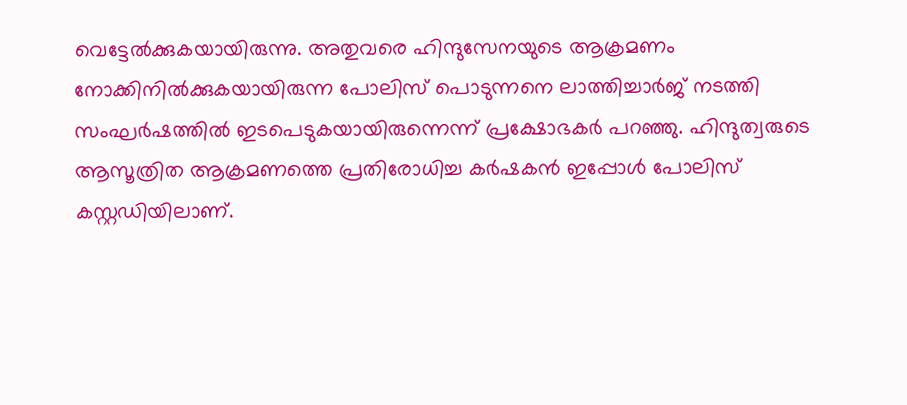വെട്ടേൽക്കുകയായിരുന്നു. അതുവരെ ഹിന്ദുസേനയുടെ ആക്രമണം നോക്കിനിൽക്കുകയായിരുന്ന പോലിസ് പൊടുന്നനെ ലാത്തിച്ചാർജ് നടത്തി സംഘർഷത്തിൽ ഇടപെടുകയായിരുന്നെന്ന് പ്രക്ഷോഭകർ പറഞ്ഞു. ഹിന്ദുത്വരുടെ ആസൂത്രിത ആക്രമണത്തെ പ്രതിരോധിച്ച കർഷകൻ ഇപ്പോൾ പോലിസ് കസ്റ്റഡിയിലാണ്.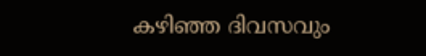കഴിഞ്ഞ ദിവസവും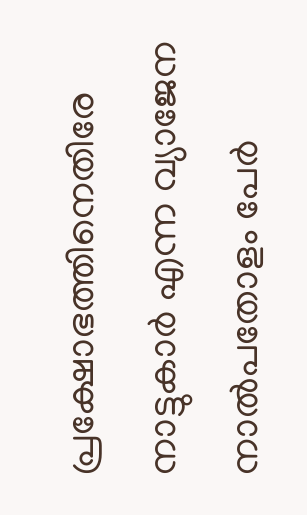പ്രക്ഷോഭത്തിനെതിരേ നാട്ടുകാർ എന്ന വ്യാജേന നാൽപതോളം പേർ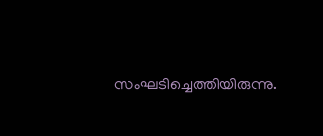സംഘടിച്ചെത്തിയിരുന്നു.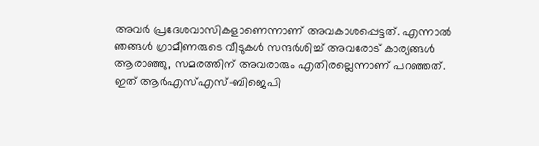അവർ പ്രദേശവാസികളാണെന്നാണ് അവകാശപ്പെട്ടത്. എന്നാൽ ഞങ്ങൾ ഗ്രാമീണരുടെ വീടുകൾ സന്ദർശിച്ച് അവരോട് കാര്യങ്ങൾ ആരാഞ്ഞു, സമരത്തിന് അവരാരും എതിരല്ലെന്നാണ് പറഞ്ഞത്. ഇത് ആർഎസ്എസ്-ബിജെപി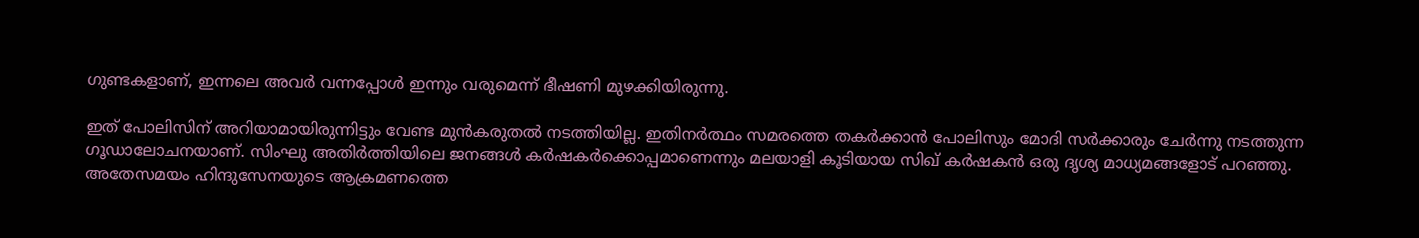ഗുണ്ടകളാണ്, ഇന്നലെ അവർ വന്നപ്പോൾ ഇന്നും വരുമെന്ന് ഭീഷണി മുഴക്കിയിരുന്നു.

ഇത് പോലിസിന് അറിയാമായിരുന്നിട്ടും വേണ്ട മുൻകരുതൽ നടത്തിയില്ല. ഇതിനർത്ഥം സമരത്തെ തകർക്കാൻ പോലിസും മോദി സർക്കാരും ചേർന്നു നടത്തുന്ന ഗൂഡാലോചനയാണ്. സിംഘു അതിർത്തിയിലെ ജനങ്ങൾ കർഷകർക്കൊപ്പമാണെന്നും മലയാളി കൂടിയായ സിഖ് കർഷകൻ ഒരു ദൃശ്യ മാധ്യമങ്ങളോട് പറഞ്ഞു. അതേസമയം ഹിന്ദുസേനയുടെ ആക്രമണത്തെ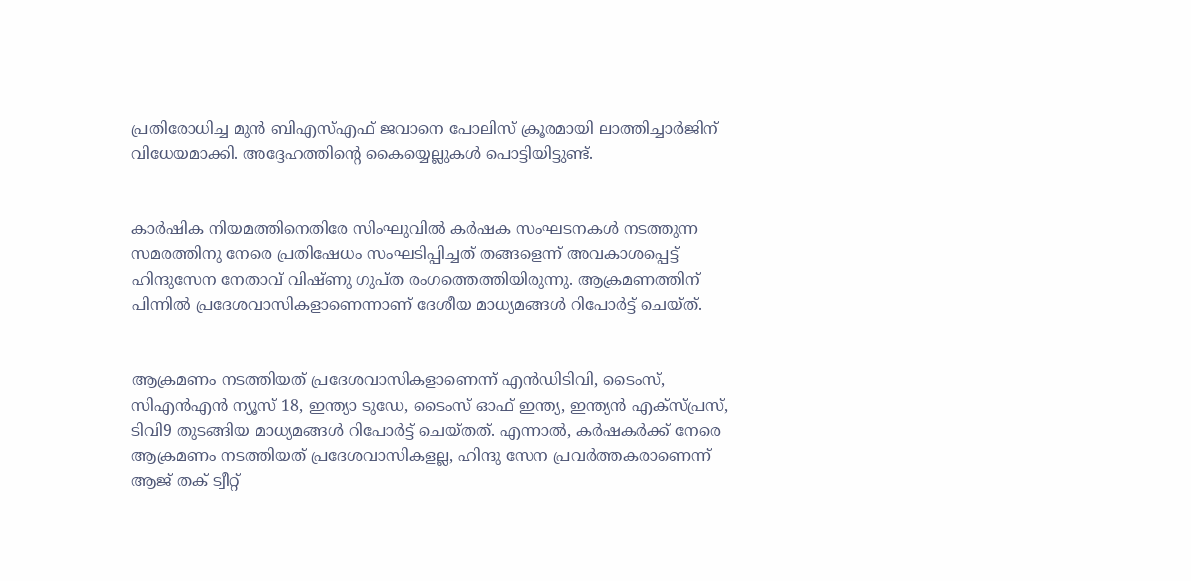പ്രതിരോധിച്ച മുൻ ബിഎസ്എഫ് ജവാനെ പോലിസ് ക്രൂരമായി ലാത്തിച്ചാർജിന് വിധേയമാക്കി. അദ്ദേഹത്തിന്റെ കൈയ്യെല്ലുകൾ പൊട്ടിയിട്ടുണ്ട്.


കാര്‍ഷിക നിയമത്തിനെതിരേ സിംഘുവില്‍ കര്‍ഷക സംഘടനകള്‍ നടത്തുന്ന സമരത്തിനു നേരെ പ്രതിഷേധം സംഘടിപ്പിച്ചത് തങ്ങളെന്ന് അവകാശപ്പെട്ട് ഹിന്ദുസേന നേതാവ് വിഷ്ണു ഗുപ്ത രംഗത്തെത്തിയിരുന്നു. ആക്രമണത്തിന് പിന്നില്‍ പ്രദേശവാസികളാണെന്നാണ് ദേശീയ മാധ്യമങ്ങള്‍ റിപോര്‍ട്ട് ചെയ്ത്.


ആക്രമണം നടത്തിയത് പ്രദേശവാസികളാണെന്ന് എന്‍ഡിടിവി, ടൈംസ്, സിഎന്‍എന്‍ ന്യൂസ് 18, ഇന്ത്യാ ടുഡേ, ടൈംസ് ഓഫ് ഇന്ത്യ, ഇന്ത്യന്‍ എക്‌സ്പ്രസ്, ടിവി9 തുടങ്ങിയ മാധ്യമങ്ങള്‍ റിപോര്‍ട്ട് ചെയ്തത്. എന്നാല്‍, കര്‍ഷകര്‍ക്ക് നേരെ ആക്രമണം നടത്തിയത് പ്രദേശവാസികളല്ല, ഹിന്ദു സേന പ്രവര്‍ത്തകരാണെന്ന് ആജ് തക് ട്വീറ്റ്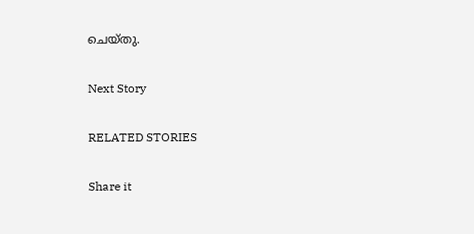ചെയ്തു.

Next Story

RELATED STORIES

Share it